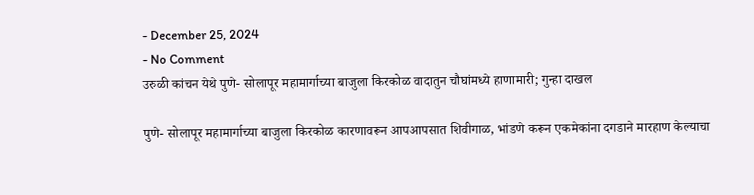- December 25, 2024
- No Comment
उरुळी कांचन येथे पुणे- सोलापूर महामार्गाच्या बाजुला किरकोळ वादातुन चौघांमध्ये हाणामारी; गुन्हा दाखल

पुणे- सोलापूर महामार्गाच्या बाजुला किरकोळ कारणावरून आपआपसात शिवीगाळ, भांडणे करून एकमेकांना दगडाने मारहाण केल्याचा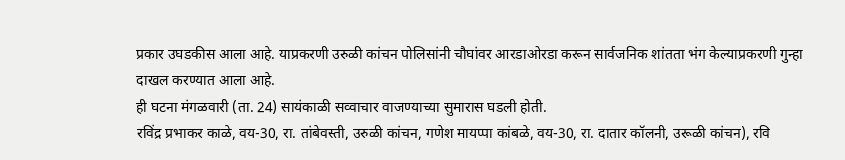प्रकार उघडकीस आला आहे. याप्रकरणी उरुळी कांचन पोलिसांनी चौघांवर आरडाओरडा करून सार्वजनिक शांतता भंग केल्याप्रकरणी गुन्हा दाखल करण्यात आला आहे.
ही घटना मंगळवारी (ता. 24) सायंकाळी सव्वाचार वाजण्याच्या सुमारास घडली होती.
रविंद्र प्रभाकर काळे, वय-30, रा. तांबेवस्ती, उरुळी कांचन, गणेश मायप्पा कांबळे, वय-30, रा. दातार कॉलनी, उरूळी कांचन), रवि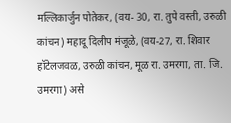मल्लिकार्जुन पोतेकर, (वय- 30, रा. तुपे वस्ती, उरुळी कांचन) महादू दिलीप मंजूळे, (वय-27, रा. शिवार हॉटेलजवळ, उरुळी कांचन, मूळ रा. उमरगा, ता. जि. उमरगा) असे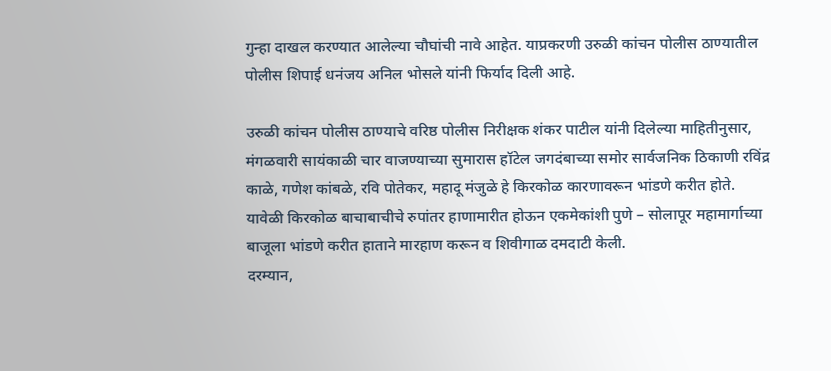गुन्हा दाखल करण्यात आलेल्या चौघांची नावे आहेत. याप्रकरणी उरुळी कांचन पोलीस ठाण्यातील पोलीस शिपाई धनंजय अनिल भोसले यांनी फिर्याद दिली आहे.

उरुळी कांचन पोलीस ठाण्याचे वरिष्ठ पोलीस निरीक्षक शंकर पाटील यांनी दिलेल्या माहितीनुसार, मंगळवारी सायंकाळी चार वाजण्याच्या सुमारास हॉटेल जगदंबाच्या समोर सार्वजनिक ठिकाणी रविंद्र काळे, गणेश कांबळे, रवि पोतेकर, महादू मंजुळे हे किरकोळ कारणावरून भांडणे करीत होते. यावेळी किरकोळ बाचाबाचीचे रुपांतर हाणामारीत होऊन एकमेकांशी पुणे – सोलापूर महामार्गाच्या बाजूला भांडणे करीत हाताने मारहाण करून व शिवीगाळ दमदाटी केली.
दरम्यान,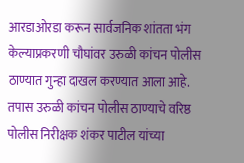आरडाओरडा करून सार्वजनिक शांतता भंग केल्याप्रकरणी चौघांवर उरुळी कांचन पोलीस ठाण्यात गुन्हा दाखल करण्यात आला आहे. तपास उरुळी कांचन पोलीस ठाण्याचे वरिष्ठ पोलीस निरीक्षक शंकर पाटील यांच्या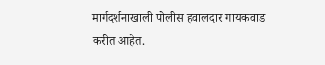मार्गदर्शनाखाली पोलीस हवालदार गायकवाड करीत आहेत.